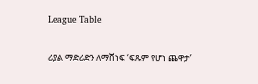League Table

ሪያል ማድሪድን ለማሸነፍ ‘ፍጹም የሆነ ጨዋታ’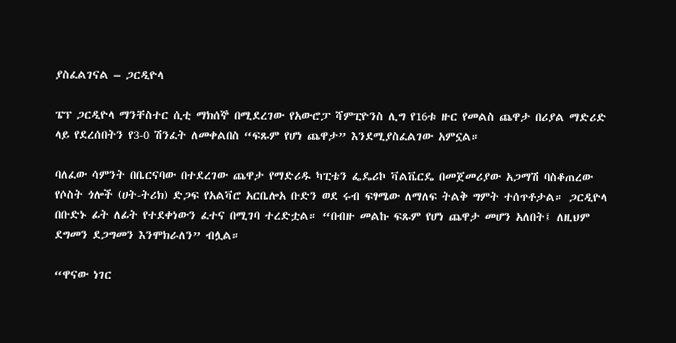ያስፈልገናል – ጋርዲዮላ

ፔፕ ጋርዲዮላ ማንቸስተር ሲቲ ማክሰኞ በሚደረገው የአውሮፓ ሻምፒዮንስ ሊግ የ16ቱ ዙር የመልስ ጨዋታ በሪያል ማድሪድ ላይ የደረሰበትን የ3-0 ሽንፈት ለመቀልበስ “ፍጹም የሆነ ጨዋታ” እንደሚያስፈልገው አምኗል።

ባለፈው ሳምንት በቤርናባው በተደረገው ጨዋታ የማድሪዱ ካፒቴን ፌዴሪኮ ቫልቬርዴ በመጀመሪያው አጋማሽ ባስቆጠረው የሶስት ጎሎች (ሀት-ትሪክ) ድጋፍ የአልቫሮ አርቤሎአ ቡድን ወደ ሩብ ፍፃሜው ለማለፍ ትልቅ ግምት ተሰጥቶታል። ጋርዲዮላ በቡድኑ ፊት ለፊት የተደቀነውን ፈተና በሚገባ ተረድቷል። “በብዙ መልኩ ፍጹም የሆነ ጨዋታ መሆን አለበት፤ ለዚህም ደግመን ደጋግመን እንሞክራለን” ብሏል።

“ዋናው ነገር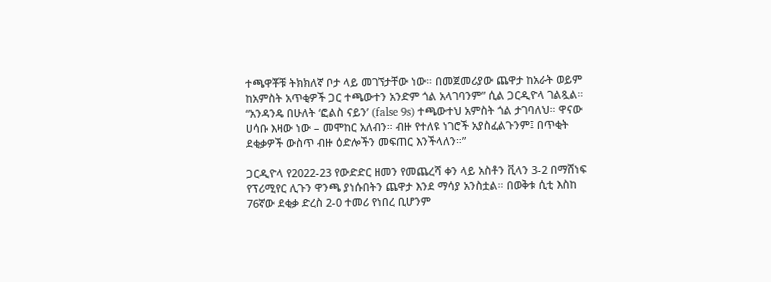ተጫዋቾቹ ትክክለኛ ቦታ ላይ መገኘታቸው ነው። በመጀመሪያው ጨዋታ ከአራት ወይም ከአምስት አጥቂዎች ጋር ተጫውተን አንድም ጎል አላገባንም” ሲል ጋርዲዮላ ገልጿል። “አንዳንዴ በሁለት ‘ፎልስ ናይን’ (false 9s) ተጫውተህ አምስት ጎል ታገባለህ። ዋናው ሀሳቡ እዛው ነው – መሞከር አለብን። ብዙ የተለዩ ነገሮች አያስፈልጉንም፤ በጥቂት ደቂቃዎች ውስጥ ብዙ ዕድሎችን መፍጠር እንችላለን።”

ጋርዲዮላ የ2022-23 የውድድር ዘመን የመጨረሻ ቀን ላይ አስቶን ቪላን 3-2 በማሸነፍ የፕሪሚየር ሊጉን ዋንጫ ያነሱበትን ጨዋታ እንደ ማሳያ አንስቷል። በወቅቱ ሲቲ እስከ 76ኛው ደቂቃ ድረስ 2-0 ተመሪ የነበረ ቢሆንም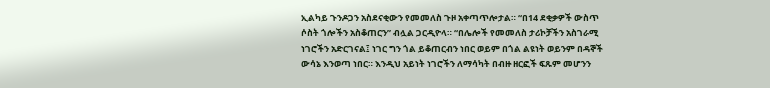ኢልካይ ጉንዶጋን አስደናቂውን የመመለስ ጉዞ አቀጣጥሎታል። “በ14 ደቂቃዎች ውስጥ ሶስት ጎሎችን አስቆጠርን” ብሏል ጋርዲዮላ። “በሌሎች የመመለስ ታሪኮቻችን አስገራሚ ነገሮችን አድርገናል፤ ነገር ግን ጎል ይቆጠርብን ነበር ወይም በጎል ልዩነት ወይንም በዳኞች ውሳኔ እንወጣ ነበር። እንዲህ አይነት ነገሮችን ለማሳካት በብዙ ዘርፎች ፍጹም መሆንን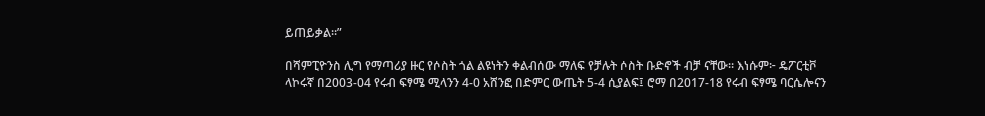ይጠይቃል።”

በሻምፒዮንስ ሊግ የማጣሪያ ዙር የሶስት ጎል ልዩነትን ቀልብሰው ማለፍ የቻሉት ሶስት ቡድኖች ብቻ ናቸው። እነሱም፦ ዴፖርቲቮ ላኮሩኛ በ2003-04 የሩብ ፍፃሜ ሚላንን 4-0 አሸንፎ በድምር ውጤት 5-4 ሲያልፍ፤ ሮማ በ2017-18 የሩብ ፍፃሜ ባርሴሎናን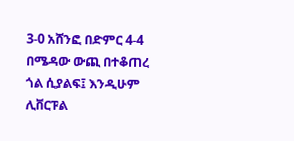3-0 አሸንፎ በድምር 4-4 በሜዳው ውጪ በተቆጠረ ጎል ሲያልፍ፤ እንዲሁም ሊቨርፑል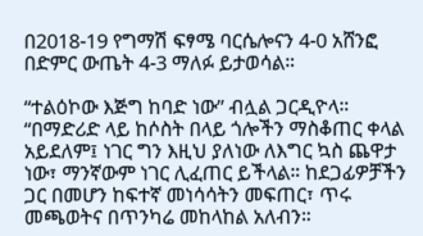በ2018-19 የግማሽ ፍፃሜ ባርሴሎናን 4-0 አሸንፎ በድምር ውጤት 4-3 ማለፉ ይታወሳል።

“ተልዕኮው እጅግ ከባድ ነው” ብሏል ጋርዲዮላ። “በማድሪድ ላይ ከሶስት በላይ ጎሎችን ማስቆጠር ቀላል አይደለም፤ ነገር ግን እዚህ ያለነው ለእግር ኳስ ጨዋታ ነው፣ ማንኛውም ነገር ሊፈጠር ይችላል። ከደጋፊዎቻችን ጋር በመሆን ከፍተኛ መነሳሳትን መፍጠር፣ ጥሩ መጫወትና በጥንካሬ መከላከል አለብን።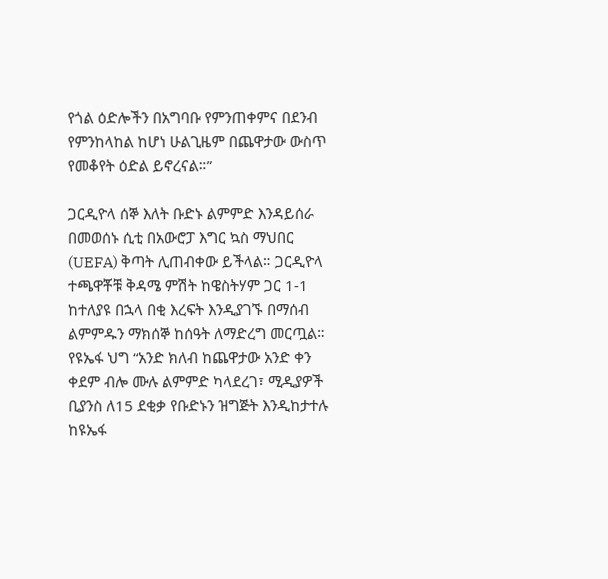የጎል ዕድሎችን በአግባቡ የምንጠቀምና በደንብ የምንከላከል ከሆነ ሁልጊዜም በጨዋታው ውስጥ የመቆየት ዕድል ይኖረናል።”

ጋርዲዮላ ሰኞ እለት ቡድኑ ልምምድ እንዳይሰራ በመወሰኑ ሲቲ በአውሮፓ እግር ኳስ ማህበር (UEFA) ቅጣት ሊጠብቀው ይችላል። ጋርዲዮላ ተጫዋቾቹ ቅዳሜ ምሽት ከዌስትሃም ጋር 1-1 ከተለያዩ በኋላ በቂ እረፍት እንዲያገኙ በማሰብ ልምምዱን ማክሰኞ ከሰዓት ለማድረግ መርጧል። የዩኤፋ ህግ “አንድ ክለብ ከጨዋታው አንድ ቀን ቀደም ብሎ ሙሉ ልምምድ ካላደረገ፣ ሚዲያዎች ቢያንስ ለ15 ደቂቃ የቡድኑን ዝግጅት እንዲከታተሉ ከዩኤፋ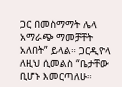ጋር በመስማማት ሌላ አማራጭ ማመቻቸት አለበት” ይላል። ጋርዲዮላ ለዚህ ሲመልስ “ቤታቸው ቢሆኑ እመርጣለሁ።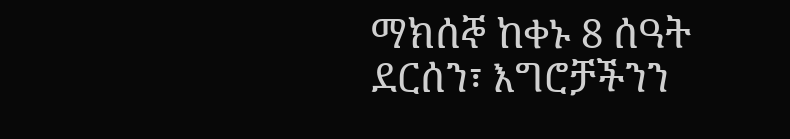ማክሰኞ ከቀኑ 8 ሰዓት ደርሰን፣ እግሮቻችንን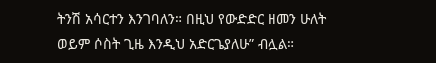ትንሽ አሳርተን እንገባለን። በዚህ የውድድር ዘመን ሁለት ወይም ሶስት ጊዜ እንዲህ አድርጌያለሁ” ብሏል።